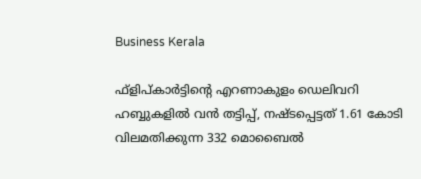Business Kerala

ഫ്‌ളിപ്കാര്‍ട്ടിന്റെ എറണാകുളം ഡെലിവറി ഹബ്ബുകളില്‍ വന്‍ തട്ടിപ്പ്, നഷ്ടപ്പെട്ടത് 1.61 കോടി വിലമതിക്കുന്ന 332 മൊബൈല്‍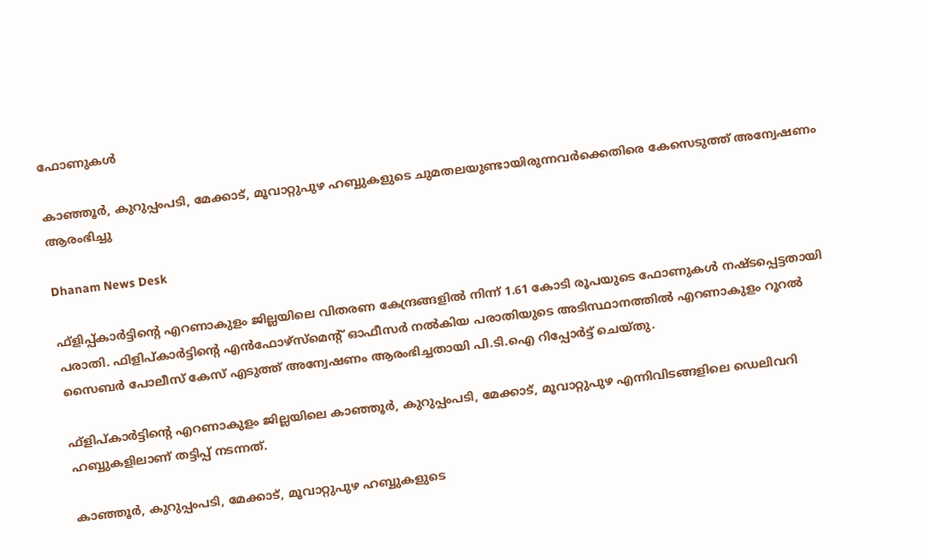ഫോണുകള്‍

കാഞ്ഞൂര്‍, കുറുപ്പംപടി, മേക്കാട്, മൂവാറ്റുപുഴ ഹബ്ബുകളുടെ ചുമതലയുണ്ടായിരുന്നവര്‍ക്കെതിരെ കേസെടുത്ത് അന്വേഷണം ആരംഭിച്ചു

Dhanam News Desk

ഫ്‌ളിപ്പ്കാര്‍ട്ടിന്റെ എറണാകുളം ജില്ലയിലെ വിതരണ കേന്ദ്രങ്ങളില്‍ നിന്ന് 1.61 കോടി രൂപയുടെ ഫോണുകള്‍ നഷ്ടപ്പെട്ടതായി പരാതി. ഫിളിപ്കാര്‍ട്ടിന്റെ എന്‍ഫോഴ്‌സ്‌മെന്റ് ഓഫീസര്‍ നല്‍കിയ പരാതിയുടെ അടിസ്ഥാനത്തില്‍ എറണാകുളം റൂറല്‍ സൈബര്‍ പോലീസ് കേസ് എടുത്ത് അന്വേഷണം ആരംഭിച്ചതായി പി.ടി.ഐ റിപ്പോര്‍ട്ട് ചെയ്തു.

ഫ്‌ളിപ്കാര്‍ട്ടിന്റെ എറണാകുളം ജില്ലയിലെ കാഞ്ഞൂര്‍, കുറുപ്പംപടി, മേക്കാട്, മൂവാറ്റുപുഴ എന്നിവിടങ്ങളിലെ ഡെലിവറി ഹബ്ബുകളിലാണ് തട്ടിപ്പ് നടന്നത്.

കാഞ്ഞൂര്‍, കുറുപ്പംപടി, മേക്കാട്, മൂവാറ്റുപുഴ ഹബ്ബുകളുടെ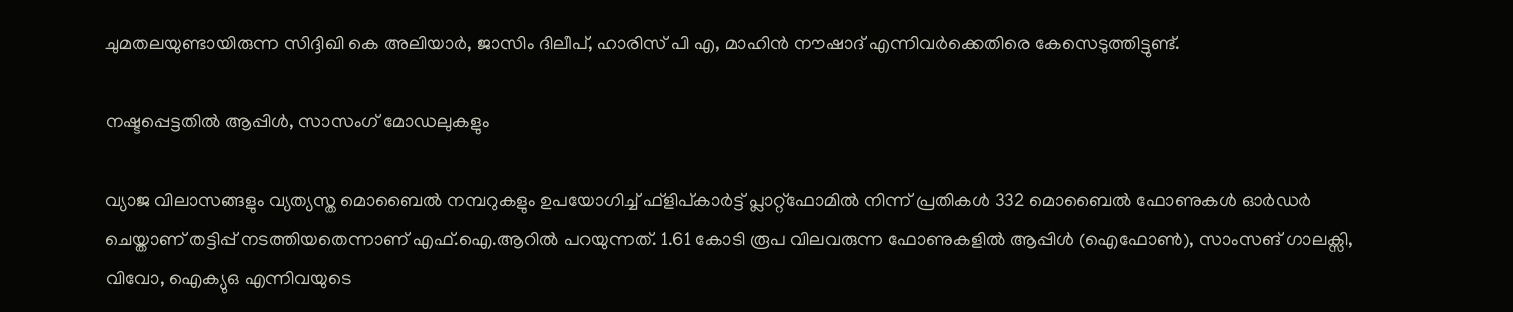ചുമതലയുണ്ടായിരുന്ന സിദ്ദിഖി കെ അലിയാര്‍, ജാസിം ദിലീപ്, ഹാരിസ് പി എ, മാഹിന്‍ നൗഷാദ് എന്നിവര്‍ക്കെതിരെ കേസെടുത്തിട്ടുണ്ട്.

നഷ്ടപ്പെട്ടതില്‍ ആപ്പിള്‍, സാസംഗ് മോഡലുകളും

വ്യാജ വിലാസങ്ങളും വ്യത്യസ്ത മൊബൈല്‍ നമ്പറുകളും ഉപയോഗിച്ച് ഫ്‌ളിപ്കാര്‍ട്ട് പ്ലാറ്റ്ഫോമില്‍ നിന്ന് പ്രതികള്‍ 332 മൊബൈല്‍ ഫോണുകള്‍ ഓര്‍ഡര്‍ ചെയ്താണ് തട്ടിപ്പ് നടത്തിയതെന്നാണ് എഫ്.ഐ.ആറില്‍ പറയുന്നത്. 1.61 കോടി രൂപ വിലവരുന്ന ഫോണുകളില്‍ ആപ്പിള്‍ (ഐഫോണ്‍), സാംസങ് ഗാലക്സി, വിവോ, ഐക്യുഒ എന്നിവയുടെ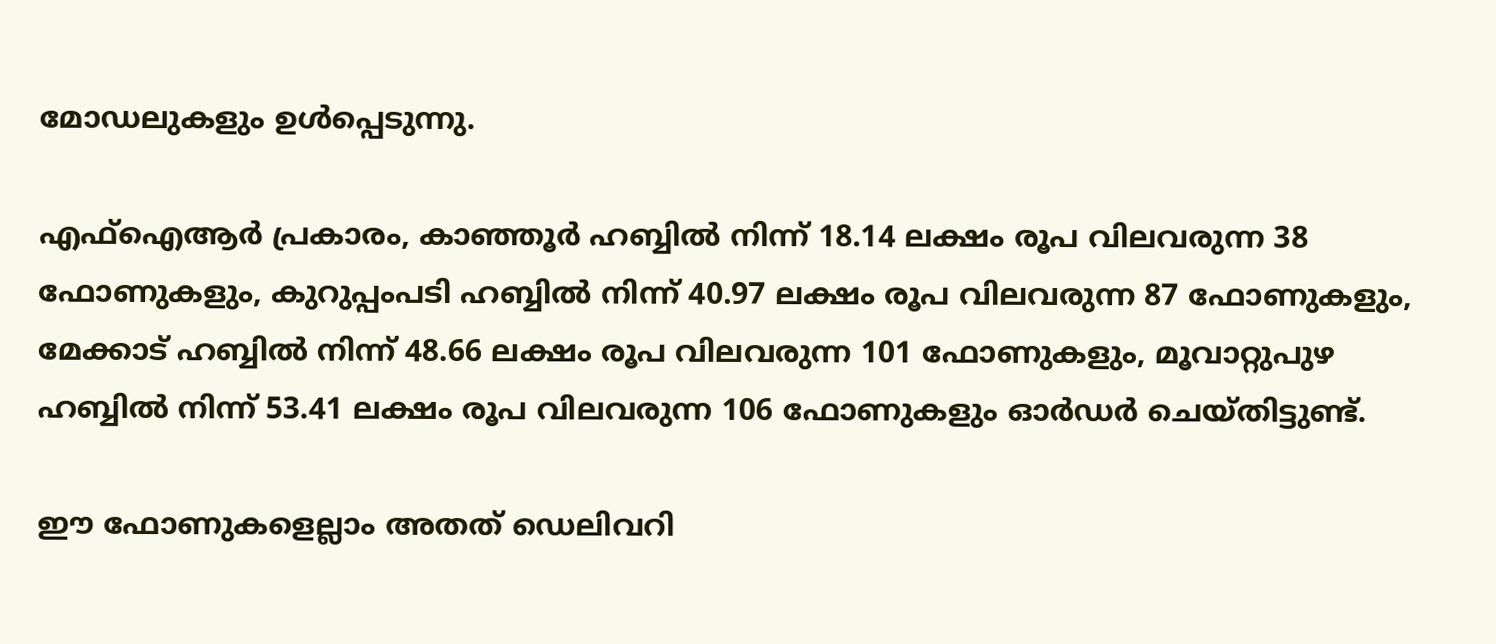മോഡലുകളും ഉള്‍പ്പെടുന്നു.

എഫ്ഐആര്‍ പ്രകാരം, കാഞ്ഞൂര്‍ ഹബ്ബില്‍ നിന്ന് 18.14 ലക്ഷം രൂപ വിലവരുന്ന 38 ഫോണുകളും, കുറുപ്പംപടി ഹബ്ബില്‍ നിന്ന് 40.97 ലക്ഷം രൂപ വിലവരുന്ന 87 ഫോണുകളും, മേക്കാട് ഹബ്ബില്‍ നിന്ന് 48.66 ലക്ഷം രൂപ വിലവരുന്ന 101 ഫോണുകളും, മൂവാറ്റുപുഴ ഹബ്ബില്‍ നിന്ന് 53.41 ലക്ഷം രൂപ വിലവരുന്ന 106 ഫോണുകളും ഓര്‍ഡര്‍ ചെയ്തിട്ടുണ്ട്.

ഈ ഫോണുകളെല്ലാം അതത് ഡെലിവറി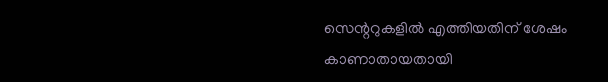സെന്ററുകളില്‍ എത്തിയതിന് ശേഷം കാണാതായതായി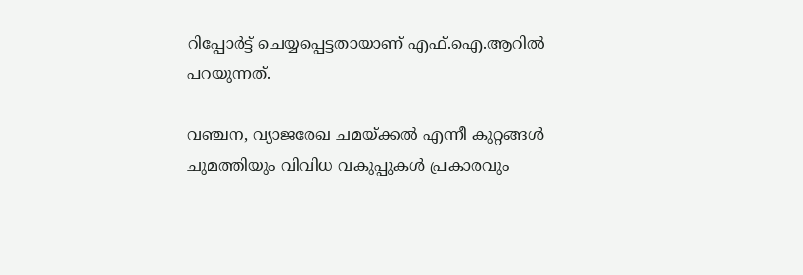റിപ്പോര്‍ട്ട് ചെയ്യപ്പെട്ടതായാണ് എഫ്.ഐ.ആറില്‍ പറയുന്നത്.

വഞ്ചന, വ്യാജരേഖ ചമയ്ക്കല്‍ എന്നീ കുറ്റങ്ങള്‍ ചുമത്തിയും വിവിധ വകുപ്പുകള്‍ പ്രകാരവും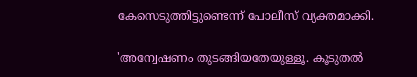കേസെടുത്തിട്ടുണ്ടെന്ന് പോലീസ് വ്യക്തമാക്കി.

'അന്വേഷണം തുടങ്ങിയതേയുള്ളൂ. കൂടുതല്‍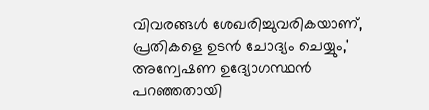വിവരങ്ങള്‍ ശേഖരിച്ചുവരികയാണ്, പ്രതികളെ ഉടന്‍ ചോദ്യം ചെയ്യും,' അന്വേഷണ ഉദ്യോഗസ്ഥന്‍ പറഞ്ഞതായി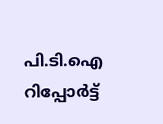പി.ടി.ഐ റിപ്പോര്‍ട്ട്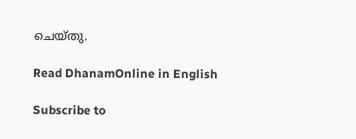ചെയ്തു.

Read DhanamOnline in English

Subscribe to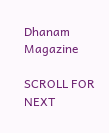Dhanam Magazine

SCROLL FOR NEXT